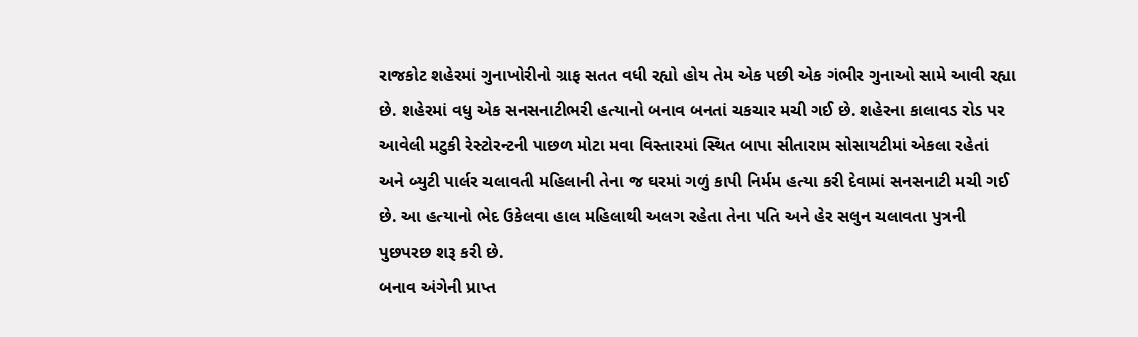રાજકોટ શહેરમાં ગુનાખોરીનો ગ્રાફ સતત વધી રહ્યો હોય તેમ એક પછી એક ગંભીર ગુનાઓ સામે આવી રહ્યા છે. શહેરમાં વધુ એક સનસનાટીભરી હત્યાનો બનાવ બનતાં ચકચાર મચી ગઈ છે. શહેરના કાલાવડ રોડ પર આવેલી મટુકી રેસ્ટોરન્ટની પાછળ મોટા મવા વિસ્તારમાં સ્થિત બાપા સીતારામ સોસાયટીમાં એકલા રહેતાં અને બ્યુટી પાર્લર ચલાવતી મહિલાની તેના જ ઘરમાં ગળું કાપી નિર્મમ હત્યા કરી દેવામાં સનસનાટી મચી ગઈ છે. આ હત્યાનો ભેદ ઉકેલવા હાલ મહિલાથી અલગ રહેતા તેના પતિ અને હેર સલુન ચલાવતા પુત્રની પુછપરછ શરૂ કરી છે.
બનાવ અંગેની પ્રાપ્ત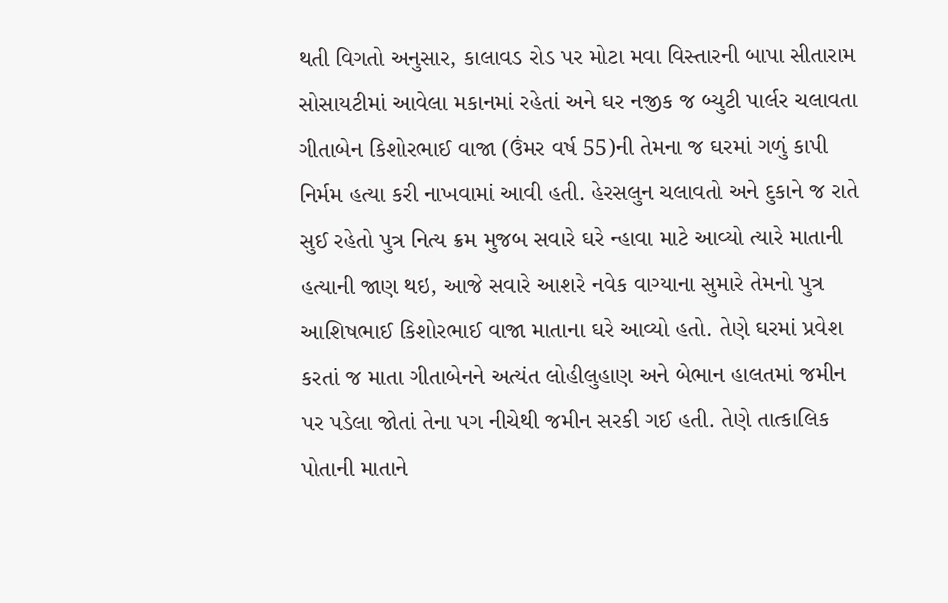થતી વિગતો અનુસાર, કાલાવડ રોડ પર મોટા મવા વિસ્તારની બાપા સીતારામ સોસાયટીમાં આવેલા મકાનમાં રહેતાં અને ઘર નજીક જ બ્યુટી પાર્લર ચલાવતા ગીતાબેન કિશોરભાઈ વાજા (ઉંમર વર્ષ 55)ની તેમના જ ઘરમાં ગળું કાપી નિર્મમ હત્યા કરી નાખવામાં આવી હતી. હેરસલુન ચલાવતો અને દુકાને જ રાતે સુઈ રહેતો પુત્ર નિત્ય ક્રમ મુજબ સવારે ઘરે ન્હાવા માટે આવ્યો ત્યારે માતાની હત્યાની જાણ થઇ, આજે સવારે આશરે નવેક વાગ્યાના સુમારે તેમનો પુત્ર આશિષભાઈ કિશોરભાઈ વાજા માતાના ઘરે આવ્યો હતો. તેણે ઘરમાં પ્રવેશ કરતાં જ માતા ગીતાબેનને અત્યંત લોહીલુહાણ અને બેભાન હાલતમાં જમીન પર પડેલા જોતાં તેના પગ નીચેથી જમીન સરકી ગઈ હતી. તેણે તાત્કાલિક પોતાની માતાને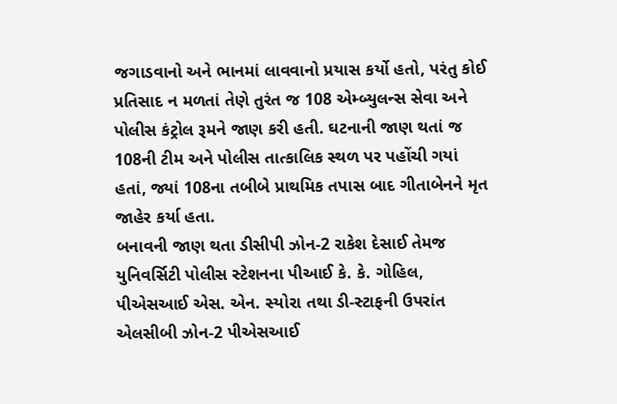જગાડવાનો અને ભાનમાં લાવવાનો પ્રયાસ કર્યો હતો, પરંતુ કોઈ પ્રતિસાદ ન મળતાં તેણે તુરંત જ 108 એમ્બ્યુલન્સ સેવા અને પોલીસ કંટ્રોલ રૂમને જાણ કરી હતી. ઘટનાની જાણ થતાં જ 108ની ટીમ અને પોલીસ તાત્કાલિક સ્થળ પર પહોંચી ગયાં હતાં, જ્યાં 108ના તબીબે પ્રાથમિક તપાસ બાદ ગીતાબેનને મૃત જાહેર કર્યા હતા.
બનાવની જાણ થતા ડીસીપી ઝોન-2 રાકેશ દેસાઈ તેમજ યુનિવર્સિટી પોલીસ સ્ટેશનના પીઆઈ કે. કે. ગોહિલ, પીએસઆઈ એસ. એન. સ્યોરા તથા ડી-સ્ટાફની ઉપરાંત એલસીબી ઝોન-2 પીએસઆઈ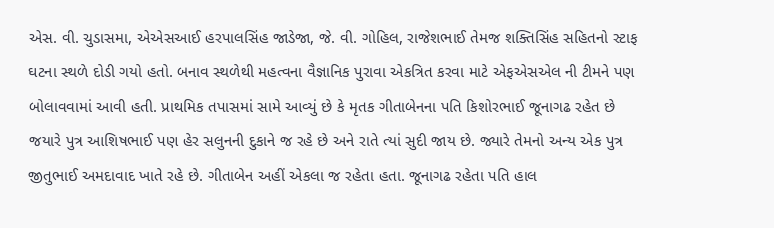એસ. વી. ચુડાસમા, એએસઆઈ હરપાલસિંહ જાડેજા, જે. વી. ગોહિલ, રાજેશભાઈ તેમજ શક્તિસિંહ સહિતનો સ્ટાફ ઘટના સ્થળે દોડી ગયો હતો. બનાવ સ્થળેથી મહત્વના વૈજ્ઞાનિક પુરાવા એકત્રિત કરવા માટે એફએસએલ ની ટીમને પણ બોલાવવામાં આવી હતી. પ્રાથમિક તપાસમાં સામે આવ્યું છે કે મૃતક ગીતાબેનના પતિ કિશોરભાઈ જૂનાગઢ રહેત છે જયારે પુત્ર આશિષભાઈ પણ હેર સલુનની દુકાને જ રહે છે અને રાતે ત્યાં સુદી જાય છે. જ્યારે તેમનો અન્ય એક પુત્ર જીતુભાઈ અમદાવાદ ખાતે રહે છે. ગીતાબેન અહીં એકલા જ રહેતા હતા. જૂનાગઢ રહેતા પતિ હાલ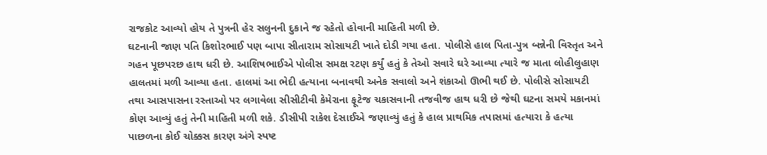રાજકોટ આવ્યો હોય તે પુત્રની હેર સલુનની દુકાને જ રહેતો હોવાની માહિતી મળી છે.
ઘટનાની જાણ પતિ કિશોરભાઈ પણ બાપા સીતારામ સોસાયટી ખાતે દોડી ગયા હતા. પોલીસે હાલ પિતા-પુત્ર બન્નેની વિસ્તૃત અને ગહન પૂછપરછ હાથ ધરી છે. આશિષભાઈએ પોલીસ સમક્ષ રટણ કર્યું હતું કે તેઓ સવારે ઘરે આવ્યા ત્યારે જ માતા લોહીલુહાણ હાલતમાં મળી આવ્યા હતા. હાલમાં આ ભેદી હત્યાના બનાવથી અનેક સવાલો અને શંકાઓ ઊભી થઈ છે. પોલીસે સોસાયટી તથા આસપાસના રસ્તાઓ પર લગાવેલા સીસીટીવી કેમેરાના ફૂટેજ ચકાસવાની તજવીજ હાથ ધરી છે જેથી ઘટના સમયે મકાનમાં કોણ આવ્યું હતું તેની માહિતી મળી શકે. ડીસીપી રાકેશ દેસાઈએ જણાવ્યું હતું કે હાલ પ્રાથમિક તપાસમાં હત્યારા કે હત્યા પાછળના કોઈ ચોક્કસ કારણ અંગે સ્પષ્ટ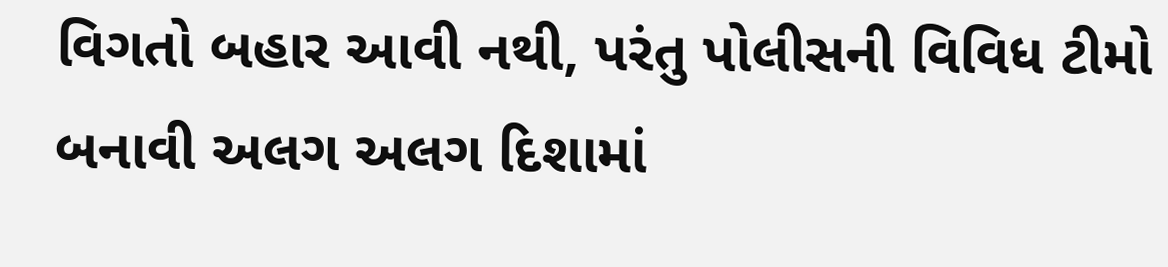વિગતો બહાર આવી નથી, પરંતુ પોલીસની વિવિધ ટીમો બનાવી અલગ અલગ દિશામાં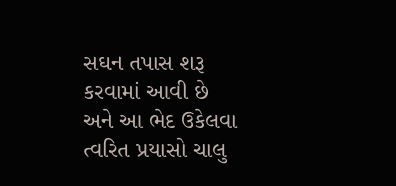સઘન તપાસ શરૂ કરવામાં આવી છે અને આ ભેદ ઉકેલવા ત્વરિત પ્રયાસો ચાલુ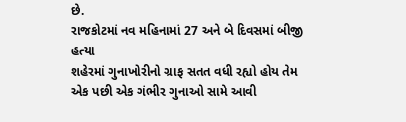છે.
રાજકોટમાં નવ મહિનામાં 27 અને બે દિવસમાં બીજી હત્યા
શહેરમાં ગુનાખોરીનો ગ્રાફ સતત વધી રહ્યો હોય તેમ એક પછી એક ગંભીર ગુનાઓ સામે આવી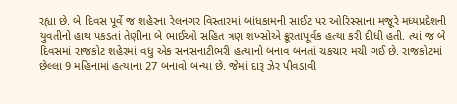રહ્યા છે. બે દિવસ પૂર્વે જ શહેરના રેલનગર વિસ્તારમાં બાંધકામની સાઈટ પર ઓરિસ્સાના મજૂરે મધ્યપ્રદેશની યુવતીનો હાથ પકડતાં તેણીના બે ભાઈઓ સહિત ત્રણ શખ્સોએ ક્રૂરતાપૂર્વક હત્યા કરી દીધી હતી. ત્યાં જ બે દિવસમાં રાજકોટ શહેરમાં વધુ એક સનસનાટીભરી હત્યાનો બનાવ બનતાં ચકચાર મચી ગઈ છે. રાજકોટમાં છેલ્લા 9 મહિનામાં હત્યાના 27 બનાવો બન્યા છે. જેમાં દારૂ ઝેર પીવડાવી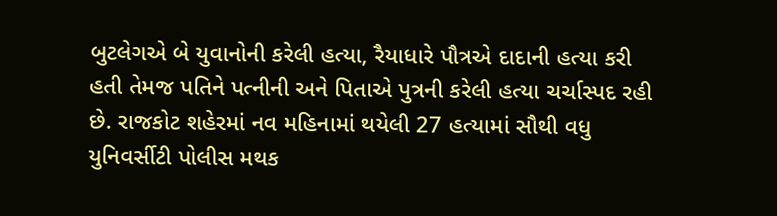બુટલેગએ બે યુવાનોની કરેલી હત્યા, રૈયાધારે પૌત્રએ દાદાની હત્યા કરી હતી તેમજ પતિને પત્નીની અને પિતાએ પુત્રની કરેલી હત્યા ચર્ચાસ્પદ રહી છે. રાજકોટ શહેરમાં નવ મહિનામાં થયેલી 27 હત્યામાં સૌથી વધુ યુનિવર્સીટી પોલીસ મથક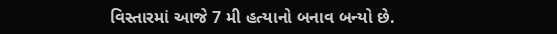વિસ્તારમાં આજે 7 મી હત્યાનો બનાવ બન્યો છે.